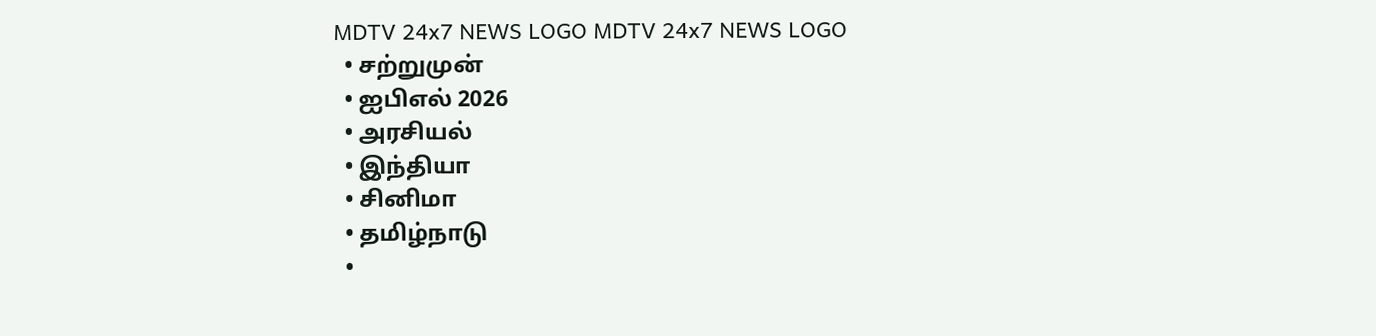MDTV 24x7 NEWS LOGO MDTV 24x7 NEWS LOGO
  • சற்றுமுன்
  • ஐபிஎல் 2026
  • அரசியல்
  • இந்தியா
  • சினிமா
  • தமிழ்நாடு
  •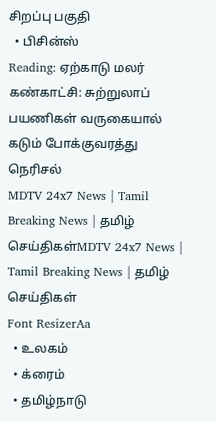சிறப்பு பகுதி
  • பிசின்ஸ்
Reading: ஏற்காடு மலர் கண்காட்சி: சுற்றுலாப் பயணிகள் வருகையால் கடும் போக்குவரத்து நெரிசல்
MDTV 24x7 News | Tamil Breaking News | தமிழ் செய்திகள்MDTV 24x7 News | Tamil Breaking News | தமிழ் செய்திகள்
Font ResizerAa
  • உலகம்
  • க்ரைம்
  • தமிழ்நாடு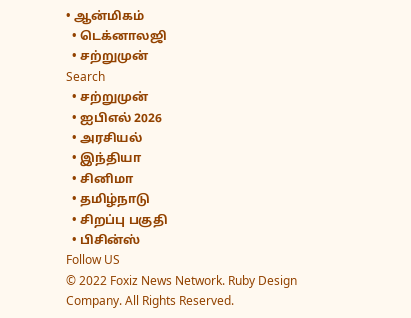• ஆன்மிகம்
  • டெக்னாலஜி
  • சற்றுமுன்
Search
  • சற்றுமுன்
  • ஐபிஎல் 2026
  • அரசியல்
  • இந்தியா
  • சினிமா
  • தமிழ்நாடு
  • சிறப்பு பகுதி
  • பிசின்ஸ்
Follow US
© 2022 Foxiz News Network. Ruby Design Company. All Rights Reserved.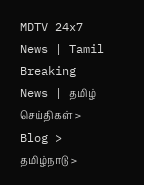MDTV 24x7 News | Tamil Breaking News | தமிழ் செய்திகள் > Blog > தமிழ்நாடு >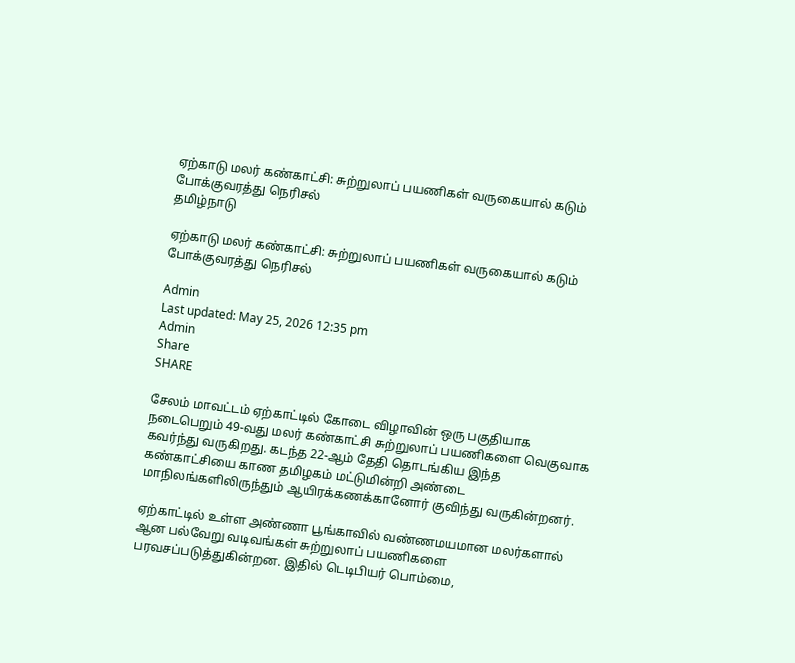ஏற்காடு மலர் கண்காட்சி: சுற்றுலாப் பயணிகள் வருகையால் கடும் போக்குவரத்து நெரிசல்
தமிழ்நாடு

ஏற்காடு மலர் கண்காட்சி: சுற்றுலாப் பயணிகள் வருகையால் கடும் போக்குவரத்து நெரிசல்

Admin
Last updated: May 25, 2026 12:35 pm
Admin
Share
SHARE

சேலம் மாவட்டம் ஏற்காட்டில் கோடை விழாவின் ஒரு பகுதியாக நடைபெறும் 49-வது மலர் கண்காட்சி சுற்றுலாப் பயணிகளை வெகுவாக கவர்ந்து வருகிறது. கடந்த 22-ஆம் தேதி தொடங்கிய இந்த கண்காட்சியை காண தமிழகம் மட்டுமின்றி அண்டை மாநிலங்களிலிருந்தும் ஆயிரக்கணக்கானோர் குவிந்து வருகின்றனர்.

ஏற்காட்டில் உள்ள அண்ணா பூங்காவில் வண்ணமயமான மலர்களால் ஆன பல்வேறு வடிவங்கள் சுற்றுலாப் பயணிகளை பரவசப்படுத்துகின்றன. இதில் டெடிபியர் பொம்மை,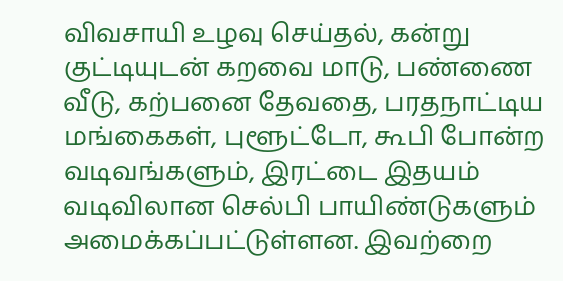விவசாயி உழவு செய்தல், கன்று குட்டியுடன் கறவை மாடு, பண்ணை வீடு, கற்பனை தேவதை, பரதநாட்டிய மங்கைகள், புளூட்டோ, கூபி போன்ற வடிவங்களும், இரட்டை இதயம் வடிவிலான செல்பி பாயிண்டுகளும் அமைக்கப்பட்டுள்ளன. இவற்றை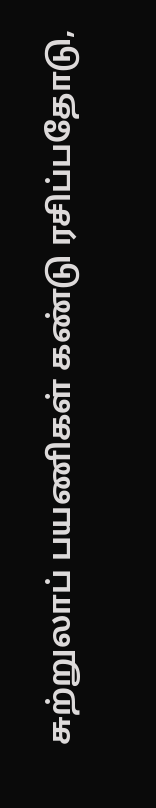சுற்றுலாப் பயணிகள் கண்டு ரசிப்பதோடு,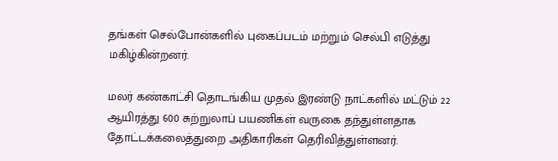தங்கள் செல்போன்களில் புகைப்படம் மற்றும் செல்பி எடுத்து மகிழ்கின்றனர்.

மலர் கண்காட்சி தொடங்கிய முதல் இரண்டு நாட்களில் மட்டும் 22 ஆயிரத்து 600 சுற்றுலாப் பயணிகள் வருகை தந்துள்ளதாக தோட்டக்கலைத்துறை அதிகாரிகள் தெரிவித்துள்ளனர்.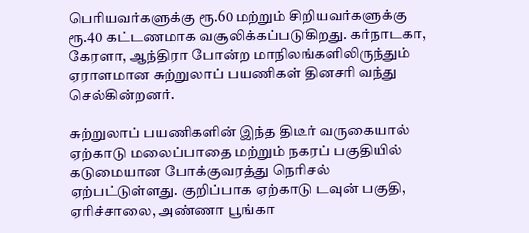பெரியவர்களுக்கு ரூ.60 மற்றும் சிறியவர்களுக்கு ரூ.40 கட்டணமாக வசூலிக்கப்படுகிறது. கர்நாடகா, கேரளா, ஆந்திரா போன்ற மாநிலங்களிலிருந்தும் ஏராளமான சுற்றுலாப் பயணிகள் தினசரி வந்து செல்கின்றனர்.

சுற்றுலாப் பயணிகளின் இந்த திடீர் வருகையால் ஏற்காடு மலைப்பாதை மற்றும் நகரப் பகுதியில் கடுமையான போக்குவரத்து நெரிசல் ஏற்பட்டுள்ளது. குறிப்பாக ஏற்காடு டவுன் பகுதி, ஏரிச்சாலை, அண்ணா பூங்கா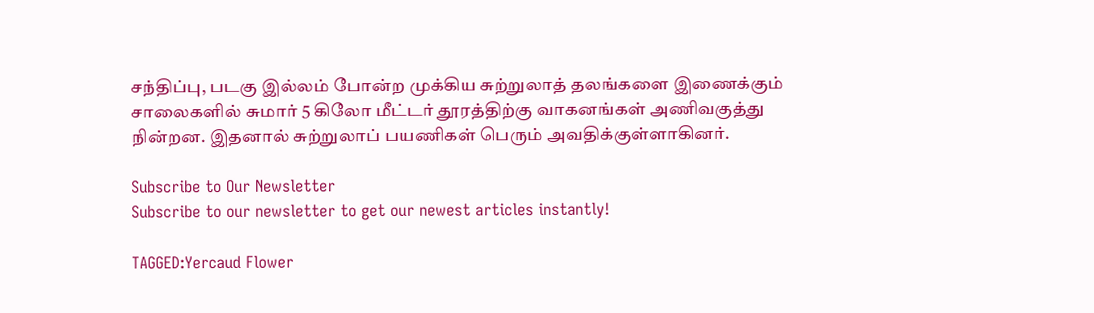சந்திப்பு, படகு இல்லம் போன்ற முக்கிய சுற்றுலாத் தலங்களை இணைக்கும் சாலைகளில் சுமார் 5 கிலோ மீட்டர் தூரத்திற்கு வாகனங்கள் அணிவகுத்து நின்றன. இதனால் சுற்றுலாப் பயணிகள் பெரும் அவதிக்குள்ளாகினர்.

Subscribe to Our Newsletter
Subscribe to our newsletter to get our newest articles instantly!

TAGGED:Yercaud Flower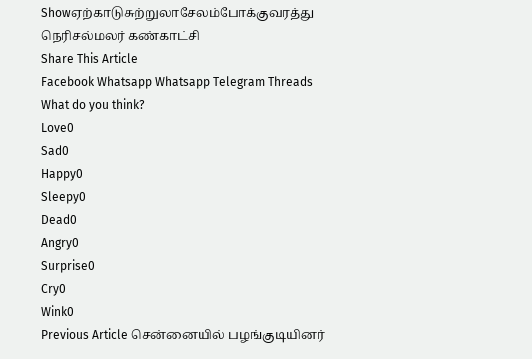Showஏற்காடுசுற்றுலாசேலம்போக்குவரத்து நெரிசல்மலர் கண்காட்சி
Share This Article
Facebook Whatsapp Whatsapp Telegram Threads
What do you think?
Love0
Sad0
Happy0
Sleepy0
Dead0
Angry0
Surprise0
Cry0
Wink0
Previous Article சென்னையில் பழங்குடியினர்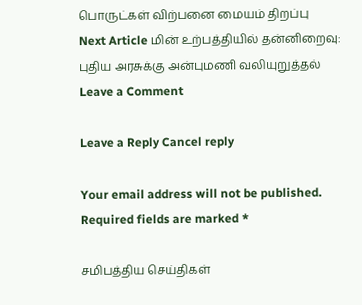பொருட்கள் விற்பனை மையம் திறப்பு
Next Article மின் உற்பத்தியில் தன்னிறைவு: புதிய அரசுக்கு அன்புமணி வலியுறுத்தல்
Leave a Comment

Leave a Reply Cancel reply

Your email address will not be published. Required fields are marked *

சமிபத்திய செய்திகள்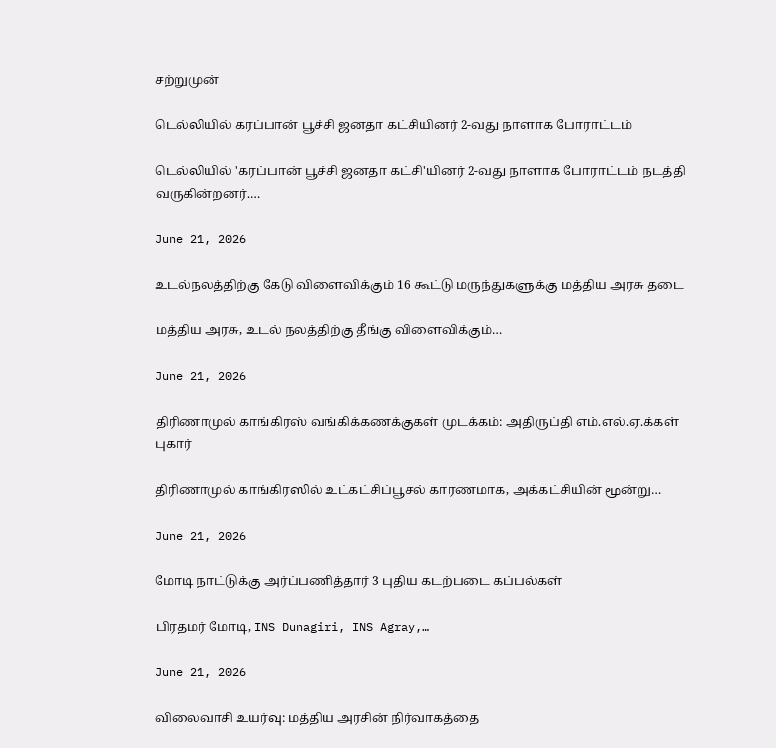சற்றுமுன்

டெல்லியில் கரப்பான் பூச்சி ஜனதா கட்சியினர் 2-வது நாளாக போராட்டம்

டெல்லியில் 'கரப்பான் பூச்சி ஜனதா கட்சி'யினர் 2-வது நாளாக போராட்டம் நடத்தி வருகின்றனர்.…

June 21, 2026

உடல்நலத்திற்கு கேடு விளைவிக்கும் 16 கூட்டு மருந்துகளுக்கு மத்திய அரசு தடை

மத்திய அரசு, உடல் நலத்திற்கு தீங்கு விளைவிக்கும்…

June 21, 2026

திரிணாமுல் காங்கிரஸ் வங்கிக்கணக்குகள் முடக்கம்: அதிருப்தி எம்.எல்.ஏ.க்கள் புகார்

திரிணாமுல் காங்கிரஸில் உட்கட்சிப்பூசல் காரணமாக, அக்கட்சியின் மூன்று…

June 21, 2026

மோடி நாட்டுக்கு அர்ப்பணித்தார் 3 புதிய கடற்படை கப்பல்கள்

பிரதமர் மோடி, INS Dunagiri, INS Agray,…

June 21, 2026

விலைவாசி உயர்வு: மத்திய அரசின் நிர்வாகத்தை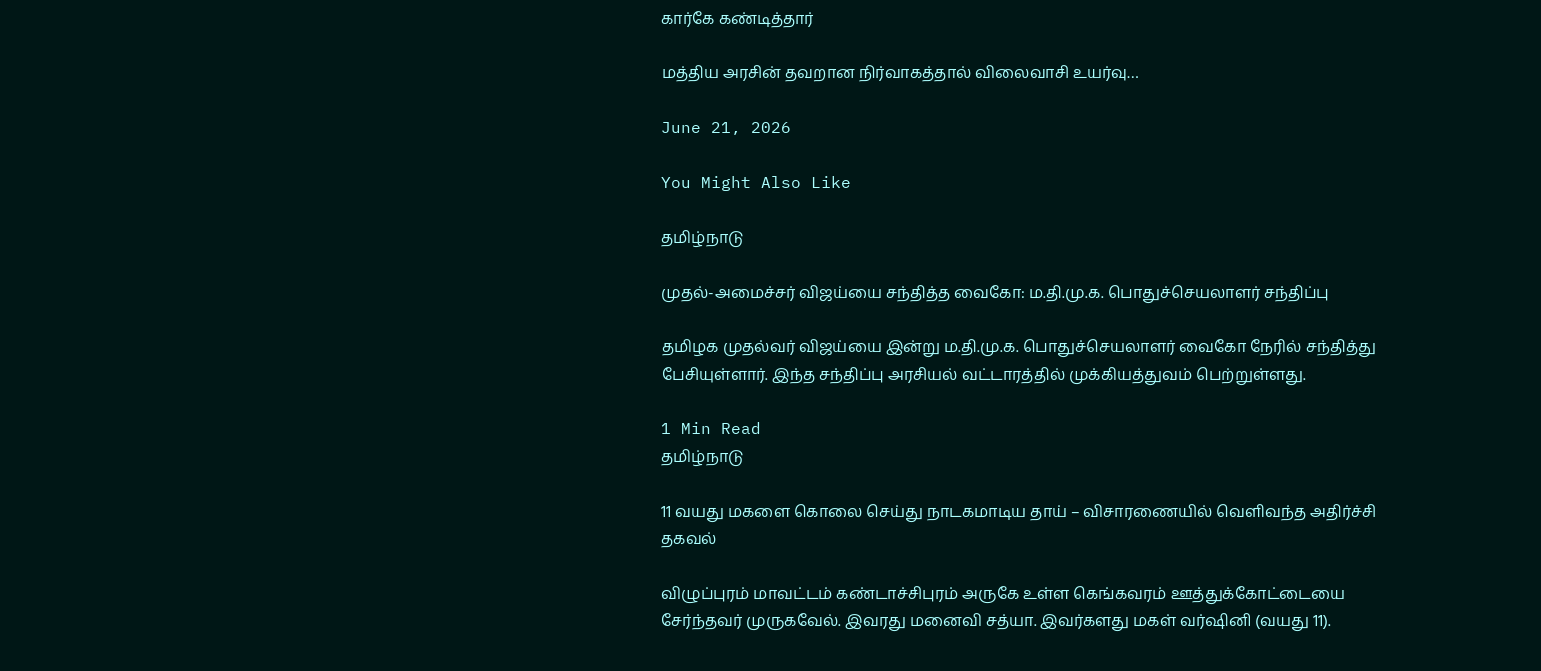கார்கே கண்டித்தார்

மத்திய அரசின் தவறான நிர்வாகத்தால் விலைவாசி உயர்வு…

June 21, 2026

You Might Also Like

தமிழ்நாடு

முதல்-அமைச்சர் விஜய்யை சந்தித்த வைகோ: ம.தி.மு.க. பொதுச்செயலாளர் சந்திப்பு

தமிழக முதல்வர் விஜய்யை இன்று ம.தி.மு.க. பொதுச்செயலாளர் வைகோ நேரில் சந்தித்து பேசியுள்ளார். இந்த சந்திப்பு அரசியல் வட்டாரத்தில் முக்கியத்துவம் பெற்றுள்ளது.

1 Min Read
தமிழ்நாடு

11 வயது மகளை கொலை செய்து நாடகமாடிய தாய் – விசாரணையில் வெளிவந்த அதிர்ச்சி தகவல்

விழுப்புரம் மாவட்டம் கண்டாச்சிபுரம் அருகே உள்ள கெங்கவரம் ஊத்துக்கோட்டையை சேர்ந்தவர் முருகவேல். இவரது மனைவி சத்யா. இவர்களது மகள் வர்ஷினி (வயது 11).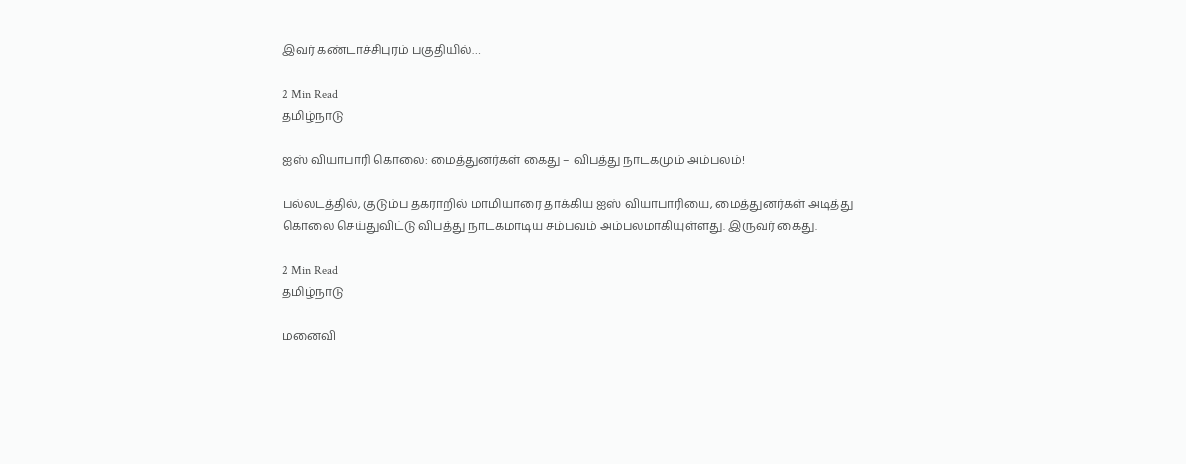இவர் கண்டாச்சிபுரம் பகுதியில்…

2 Min Read
தமிழ்நாடு

ஐஸ் வியாபாரி கொலை: மைத்துனர்கள் கைது – விபத்து நாடகமும் அம்பலம்!

பல்லடத்தில், குடும்ப தகராறில் மாமியாரை தாக்கிய ஐஸ் வியாபாரியை, மைத்துனர்கள் அடித்து கொலை செய்துவிட்டு விபத்து நாடகமாடிய சம்பவம் அம்பலமாகியுள்ளது. இருவர் கைது.

2 Min Read
தமிழ்நாடு

மனைவி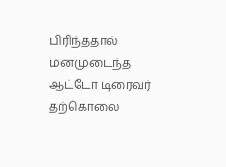பிரிந்ததால் மனமுடைந்த ஆட்டோ டிரைவர் தற்கொலை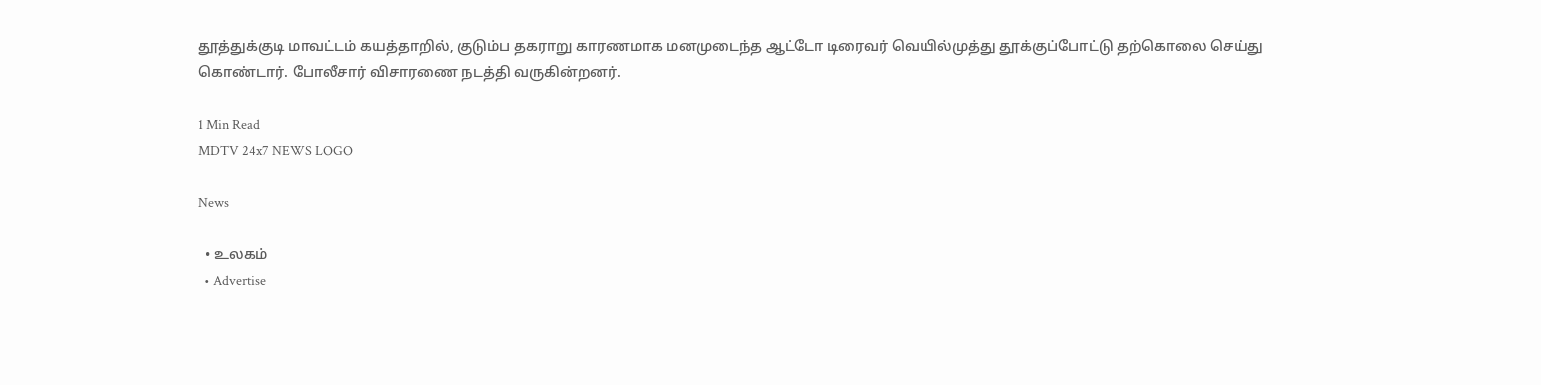தூத்துக்குடி மாவட்டம் கயத்தாறில், குடும்ப தகராறு காரணமாக மனமுடைந்த ஆட்டோ டிரைவர் வெயில்முத்து தூக்குப்போட்டு தற்கொலை செய்து கொண்டார். போலீசார் விசாரணை நடத்தி வருகின்றனர்.

1 Min Read
MDTV 24x7 NEWS LOGO

News

  • உலகம்
  • Advertise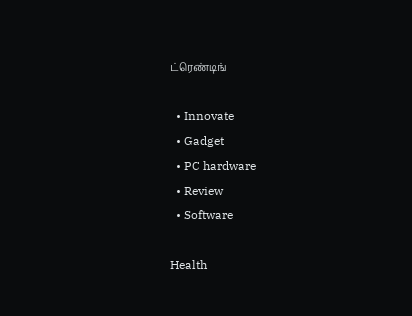ட்ரெண்டிங்

  • Innovate
  • Gadget
  • PC hardware
  • Review
  • Software

Health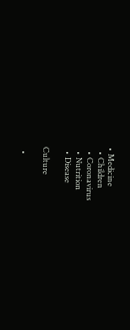• Medicine
  • Children
  • Coronavirus
  • Nutrition
  • Disease

Culture

  •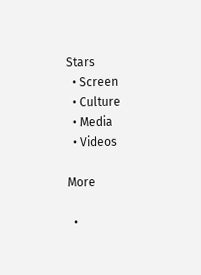Stars
  • Screen
  • Culture
  • Media
  • Videos

More

  •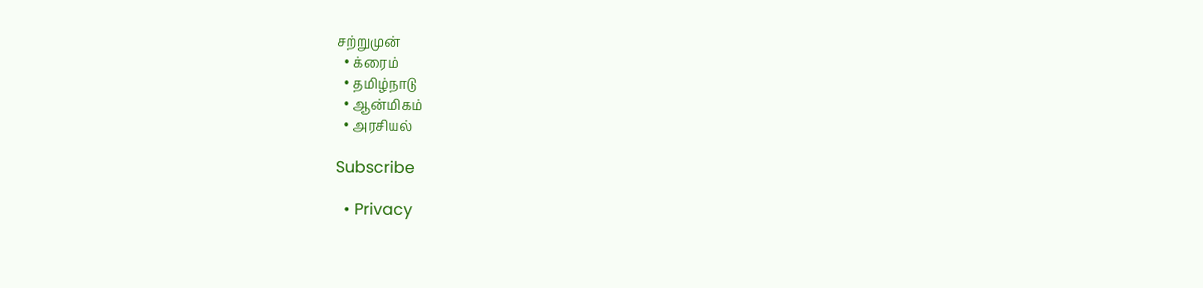சற்றுமுன்
  • க்ரைம்
  • தமிழ்நாடு
  • ஆன்மிகம்
  • அரசியல்

Subscribe

  • Privacy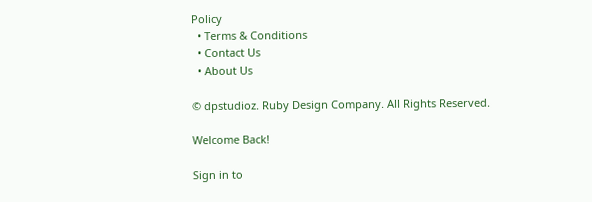Policy
  • Terms & Conditions
  • Contact Us
  • About Us

© dpstudioz. Ruby Design Company. All Rights Reserved.

Welcome Back!

Sign in to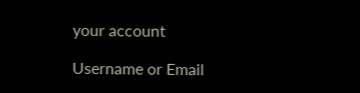your account

Username or Email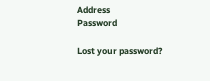Address
Password

Lost your password?